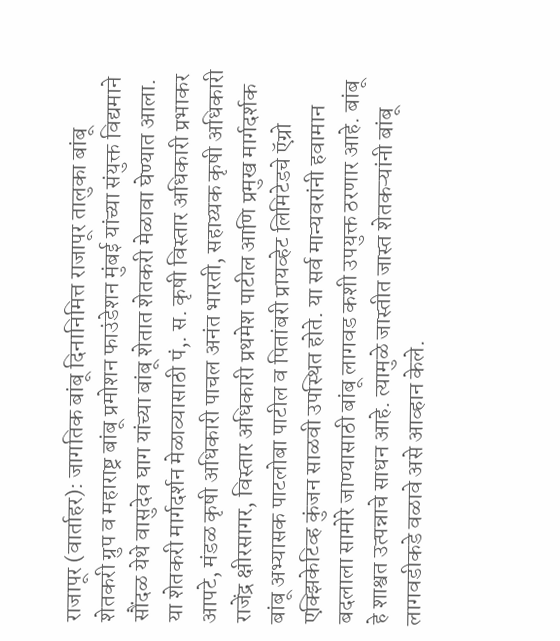राजापूर (वार्ताहर): जागतिक बांबू दिनानिमित्त राजापूर तालुका बांबू शेतकरी ग्रुप व महाराष्ट्र बांबू प्रमोशन फाउंडेशन मुंबई यांच्या संयुक्त विद्यमाने सौंदळ येथे वासुदेव घाग यांच्या बांबू शेतात शेतकरी मेळावा घेण्यात आला.
या शेतकरी मार्गदर्शन मेळाव्यासाठी पं,. स. कृषी विस्तार अधिकारी प्रभाकर आपटे, मंडळ कृषी अधिकारी पाचल अनंत भारती, सहाय्यक कृषी अधिकारी राजेंद्र क्षीरसागर, विस्तार अधिकारी प्रथमेश पाटील आणि प्रमुख मार्गदर्शक बांबू अभ्यासक पाटलोबा पाटील व पितांबरी प्रायव्हेट लिमिटेडचे ऍग्रो एक्झिकेटिव्ह कुंजन साळवी उपस्थित होते. या सर्व मान्यवरांनी हवामान बदलाला सामोरे जाण्यासाठी बांबू लागवड कशी उपयुक्त ठरणार आहे. बांबू हे शाश्वत उत्पन्नाचे साधन आहे. त्यामुळे जास्तीत जास्त शेतकऱ्यांनी बांबू लागवडीकडे वळावे असे आव्हान केले.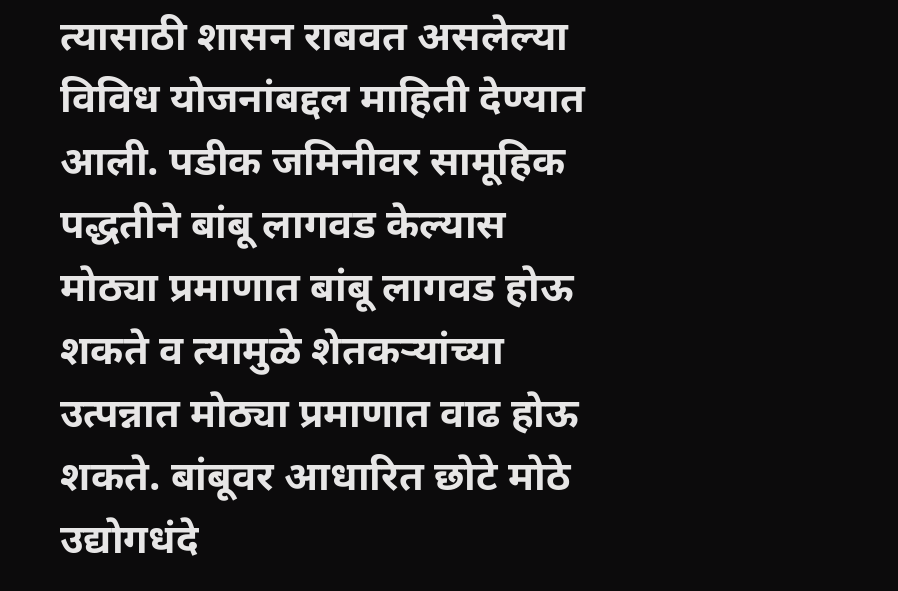त्यासाठी शासन राबवत असलेल्या विविध योजनांबद्दल माहिती देण्यात आली. पडीक जमिनीवर सामूहिक पद्धतीने बांबू लागवड केल्यास मोठ्या प्रमाणात बांबू लागवड होऊ शकते व त्यामुळे शेतकऱ्यांच्या उत्पन्नात मोठ्या प्रमाणात वाढ होऊ शकते. बांबूवर आधारित छोटे मोठे उद्योगधंदे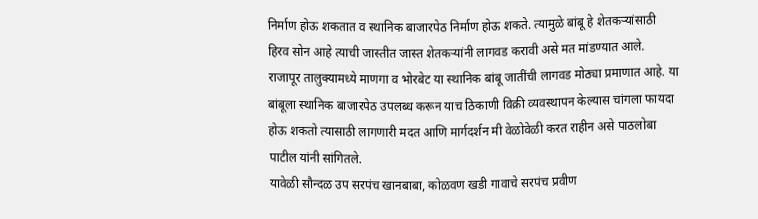निर्माण होऊ शकतात व स्थानिक बाजारपेठ निर्माण होऊ शकते. त्यामुळे बांबू हे शेतकऱ्यांसाठी हिरव सोन आहे त्याची जास्तीत जास्त शेतकऱ्यांनी लागवड करावी असे मत मांडण्यात आले.
राजापूर तालुक्यामध्ये माणगा व भोरबेट या स्थानिक बांबू जातींची लागवड मोठ्या प्रमाणात आहे. या बांबूला स्थानिक बाजारपेठ उपलब्ध करून याच ठिकाणी विक्री व्यवस्थापन केल्यास चांगला फायदा होऊ शकतो त्यासाठी लागणारी मदत आणि मार्गदर्शन मी वेळोवेळी करत राहीन असे पाठलोबा पाटील यांनी सांगितले.
यावेळी सौन्दळ उप सरपंच खानबाबा, कोळवण खडी गावाचे सरपंच प्रवीण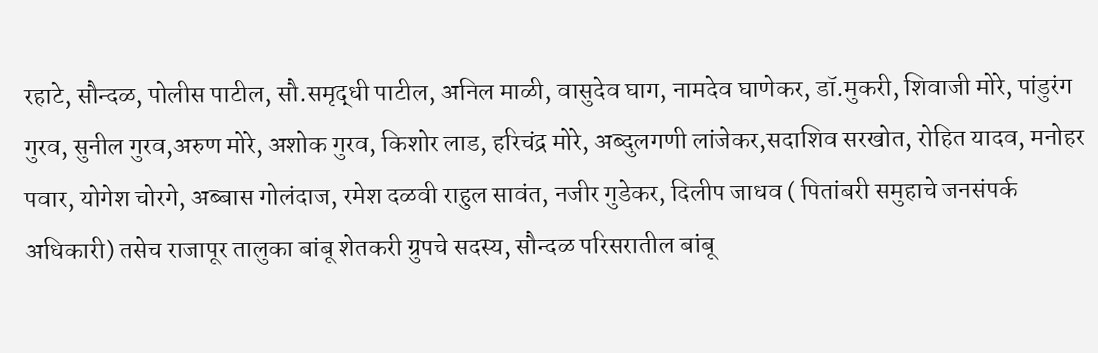रहाटे, सौन्दळ, पोलीस पाटील, सौ.समृद्धी पाटील, अनिल माळी, वासुदेव घाग, नामदेव घाणेकर, डॉ.मुकरी, शिवाजी मोरे, पांडुरंग गुरव, सुनील गुरव,अरुण मोरे, अशोक गुरव, किशोर लाड, हरिचंद्र मोरे, अब्दुलगणी लांजेकर,सदाशिव सरखोत, रोहित यादव, मनोहर पवार, योगेश चोरगे, अब्बास गोलंदाज, रमेश दळवी राहुल सावंत, नजीर गुडेकर, दिलीप जाधव ( पितांबरी समुहाचे जनसंपर्क अधिकारी) तसेच राजापूर तालुका बांबू शेतकरी ग्रुपचे सदस्य, सौन्दळ परिसरातील बांबू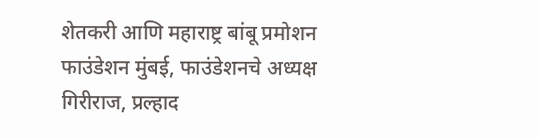शेतकरी आणि महाराष्ट्र बांबू प्रमोशन फाउंडेशन मुंबई, फाउंडेशनचे अध्यक्ष गिरीराज, प्रल्हाद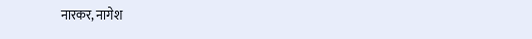नारकर, नागेश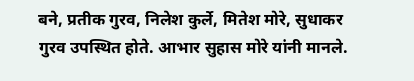बने, प्रतीक गुरव, निलेश कुर्ले, मितेश मोरे, सुधाकर गुरव उपस्थित होते. आभार सुहास मोरे यांनी मानले.